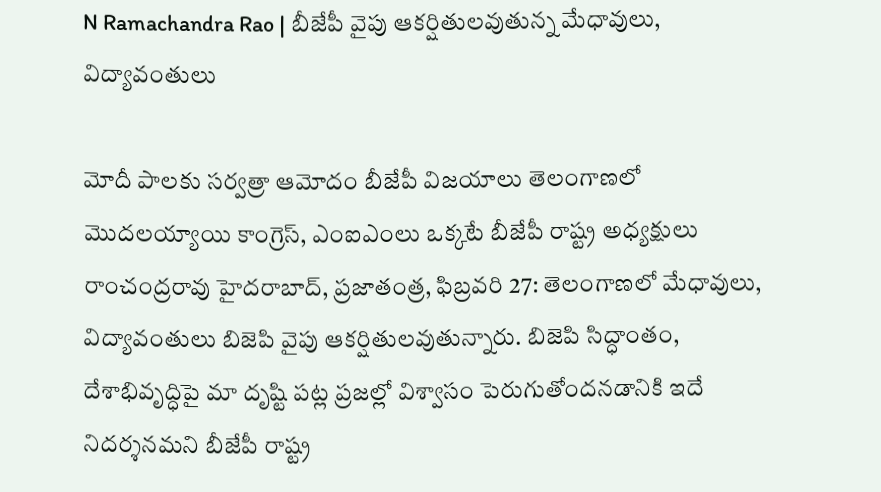N Ramachandra Rao | బీజేపీ వైపు ఆకర్షితులవుతున్న మేధావులు, విద్యావంతులు

మోదీ పాలకు సర్వత్రా ఆమోదం బీజేపీ విజయాలు తెలంగాణలో మొదలయ్యాయి కాంగ్రెస్, ఎంఐఎంలు ఒక్కటే బీజేపీ రాష్ట్ర అధ్యక్షులు రాంచంద్రరావు హైదరాబాద్, ప్రజాతంత్ర, ఫిబ్రవరి 27: తెలంగాణలో మేధావులు, విద్యావంతులు బిజెపి వైపు ఆకర్షితులవుతున్నారు. బిజెపి సిద్ధాంతం, దేశాభివృద్ధిపై మా దృష్టి పట్ల ప్రజల్లో విశ్వాసం పెరుగుతోందనడానికి ఇదే నిదర్శనమని బీజేపీ రాష్ట్ర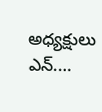అధ్యక్షులు ఎన్.…